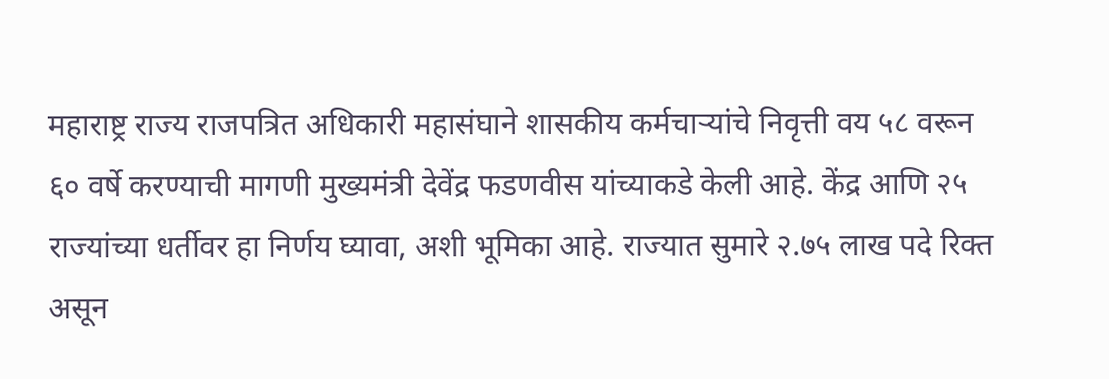महाराष्ट्र राज्य राजपत्रित अधिकारी महासंघाने शासकीय कर्मचाऱ्यांचे निवृत्ती वय ५८ वरून ६० वर्षे करण्याची मागणी मुख्यमंत्री देवेंद्र फडणवीस यांच्याकडे केली आहे. केंद्र आणि २५ राज्यांच्या धर्तीवर हा निर्णय घ्यावा, अशी भूमिका आहे. राज्यात सुमारे २.७५ लाख पदे रिक्त असून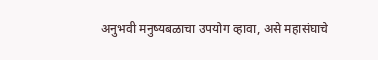अनुभवी मनुष्यबळाचा उपयोग व्हावा, असे महासंघाचे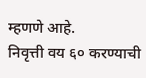म्हणणे आहे.
निवृत्ती वय ६० करण्याची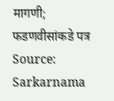मागणी; फडणवीसांकडे पत्र
Source: Sarkarnama